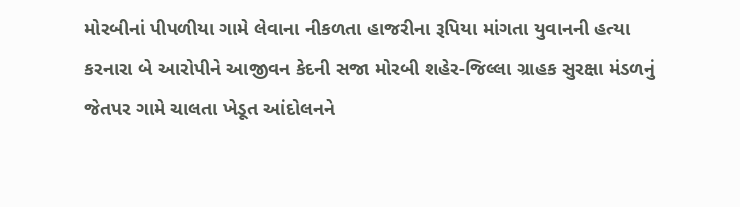મોરબીનાં પીપળીયા ગામે લેવાના નીકળતા હાજરીના રૂપિયા માંગતા યુવાનની હત્યા કરનારા બે આરોપીને આજીવન કેદની સજા મોરબી શહેર-જિલ્લા ગ્રાહક સુરક્ષા મંડળનું જેતપર ગામે ચાલતા ખેડૂત આંદોલનને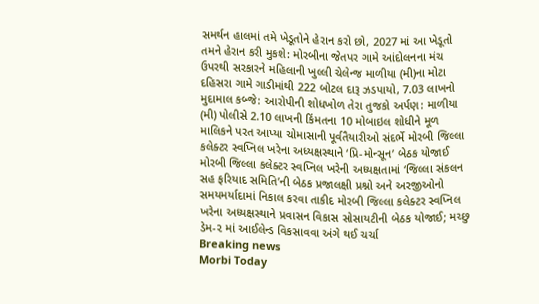સમર્થન હાલમાં તમે ખેડૂતોને હેરાન કરો છો, 2027 માં આ ખેડૂતો તમને હેરાન કરી મુકશે: મોરબીના જેતપર ગામે આંદોલનના મંચ ઉપરથી સરકારને મહિલાની ખુલ્લી ચેલેન્જ માળીયા (મી)ના મોટા દહિસરા ગામે ગાડીમાંથી 222 બોટલ દારૂ ઝડપાયો, 7.03 લાખનો મુદામાલ કબ્જે: આરોપીની શોધખોળ તેરા તુજકો અર્પણ: માળીયા (મી) પોલીસે 2.10 લાખની કિંમતના 10 મોબાઇલ શોધીને મૂળ માલિકને પરત આપ્યા ચોમાસાની પૂર્વતૈયારીઓ સંદર્ભે મોરબી જિલ્લા કલેક્ટર સ્વપ્નિલ ખરેના અધ્યક્ષસ્થાને ‘પ્રિ-મોન્સૂન’ બેઠક યોજાઈ મોરબી જિલ્લા કલેક્ટર સ્વપ્નિલ ખરેની અધ્યક્ષતામાં ‘જિલ્લા સંકલન સહ ફરિયાદ સમિતિ’ની બેઠક પ્રજાલક્ષી પ્રશ્નો અને અરજીઓનો સમયમર્યાદામાં નિકાલ કરવા તાકીદ મોરબી જિલ્લા કલેક્ટર સ્વપ્નિલ ખરેના અધ્યક્ષસ્થાને પ્રવાસન વિકાસ સોસાયટીની બેઠક યોજાઈ; મચ્છુ ડેમ-૨ માં આઈલેન્ડ વિકસાવવા અંગે થઈ ચર્ચા
Breaking news
Morbi Today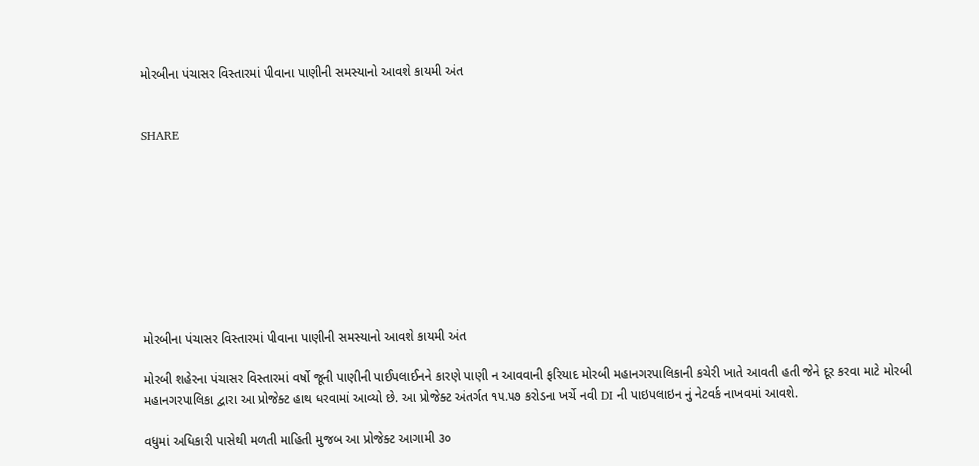મોરબીના પંચાસર વિસ્તારમાં પીવાના પાણીની સમસ્યાનો આવશે કાયમી અંત


SHARE









મોરબીના પંચાસર વિસ્તારમાં પીવાના પાણીની સમસ્યાનો આવશે કાયમી અંત

મોરબી શહેરના પંચાસર વિસ્તારમાં વર્ષો જૂની પાણીની પાઈપલાઈનને કારણે પાણી ન આવવાની ફરિયાદ મોરબી મહાનગરપાલિકાની કચેરી ખાતે આવતી હતી જેને દૂર કરવા માટે મોરબી મહાનગરપાલિકા દ્વારા આ પ્રોજેક્ટ હાથ ધરવામાં આવ્યો છે. આ પ્રોજેક્ટ અંતર્ગત ૧૫.૫૭ કરોડના ખર્ચે નવી DI ની પાઇપલાઇન નું નેટવર્ક નાખવમાં આવશે.

વધુમાં અધિકારી પાસેથી મળતી માહિતી મુજબ આ પ્રોજેક્ટ આગામી ૩૦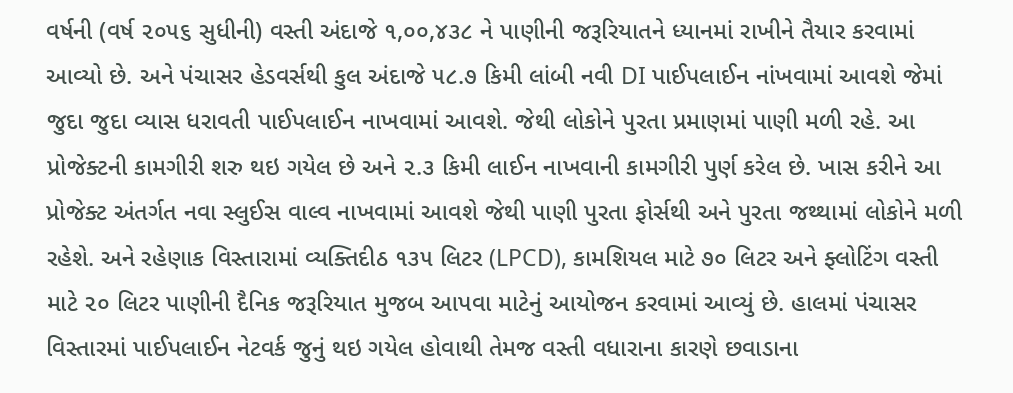વર્ષની (વર્ષ ૨૦૫૬ સુધીની) વસ્તી અંદાજે ૧,૦૦,૪૩૮ ને પાણીની જરૂરિયાતને ધ્યાનમાં રાખીને તૈયાર કરવામાં આવ્યો છે. અને પંચાસર હેડવર્સથી કુલ અંદાજે ૫૮.૭ કિમી લાંબી નવી DI પાઈપલાઈન નાંખવામાં આવશે જેમાં જુદા જુદા વ્યાસ ધરાવતી પાઈપલાઈન નાખવામાં આવશે. જેથી લોકોને પુરતા પ્રમાણમાં પાણી મળી રહે. આ પ્રોજેક્ટની કામગીરી શરુ થઇ ગયેલ છે અને ૨.૩ કિમી લાઈન નાખવાની કામગીરી પુર્ણ કરેલ છે. ખાસ કરીને આ પ્રોજેક્ટ અંતર્ગત નવા સ્લુઈસ વાલ્વ નાખવામાં આવશે જેથી પાણી પુરતા ફોર્સથી અને પુરતા જથ્થામાં લોકોને મળી રહેશે. અને રહેણાક વિસ્તારામાં વ્યક્તિદીઠ ૧૩૫ લિટર (LPCD), કામશિયલ માટે ૭૦ લિટર અને ફ્લોટિંગ વસ્તી માટે ૨૦ લિટર પાણીની દૈનિક જરૂરિયાત મુજબ આપવા માટેનું આયોજન કરવામાં આવ્યું છે. હાલમાં પંચાસર વિસ્તારમાં પાઈપલાઈન નેટવર્ક જુનું થઇ ગયેલ હોવાથી તેમજ વસ્તી વધારાના કારણે છવાડાના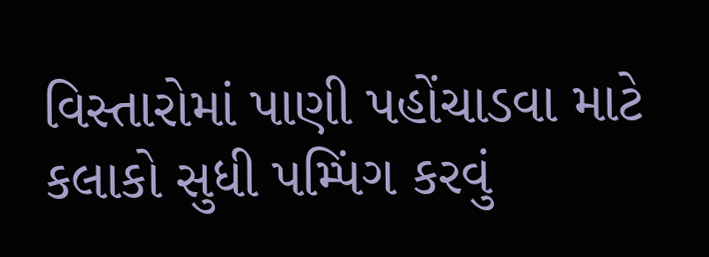વિસ્તારોમાં પાણી પહોંચાડવા માટે કલાકો સુધી પમ્પિંગ કરવું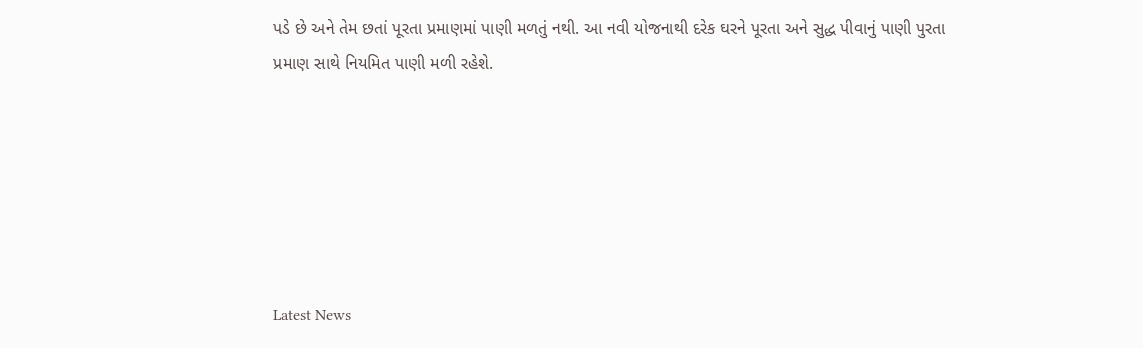પડે છે અને તેમ છતાં પૂરતા પ્રમાણમાં પાણી મળતું નથી. આ નવી યોજનાથી દરેક ઘરને પૂરતા અને સુદ્ધ પીવાનું પાણી પુરતા પ્રમાણ સાથે નિયમિત પાણી મળી રહેશે.






Latest News